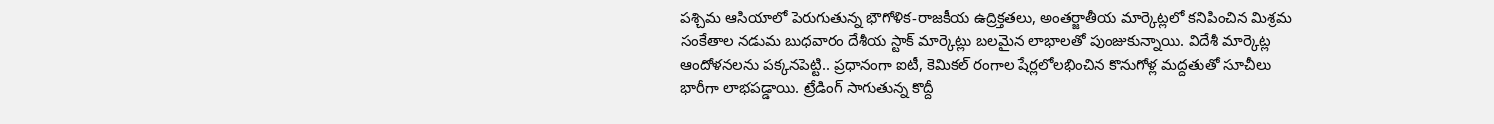పశ్చిమ ఆసియాలో పెరుగుతున్న భౌగోళిక-రాజకీయ ఉద్రిక్తతలు, అంతర్జాతీయ మార్కెట్లలో కనిపించిన మిశ్రమ సంకేతాల నడుమ బుధవారం దేశీయ స్టాక్ మార్కెట్లు బలమైన లాభాలతో పుంజుకున్నాయి. విదేశీ మార్కెట్ల ఆందోళనలను పక్కనపెట్టి.. ప్రధానంగా ఐటీ, కెమికల్ రంగాల షేర్లలోలభించిన కొనుగోళ్ల మద్దతుతో సూచీలు భారీగా లాభపడ్డాయి. ట్రేడింగ్ సాగుతున్న కొద్దీ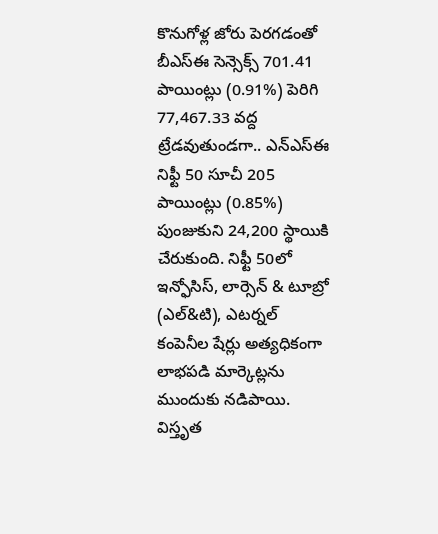కొనుగోళ్ల జోరు పెరగడంతో బీఎస్ఈ సెన్సెక్స్ 701.41 పాయింట్లు (0.91%) పెరిగి 77,467.33 వద్ద ట్రేడవుతుండగా.. ఎన్ఎస్ఈ నిఫ్టీ 50 సూచీ 205 పాయింట్లు (0.85%) పుంజుకుని 24,200 స్థాయికి చేరుకుంది. నిఫ్టీ 50లో ఇన్ఫోసిస్, లార్సెన్ & టూబ్రో (ఎల్&టి), ఎటర్నల్ కంపెనీల షేర్లు అత్యధికంగా లాభపడి మార్కెట్లను ముందుకు నడిపాయి.
విస్తృత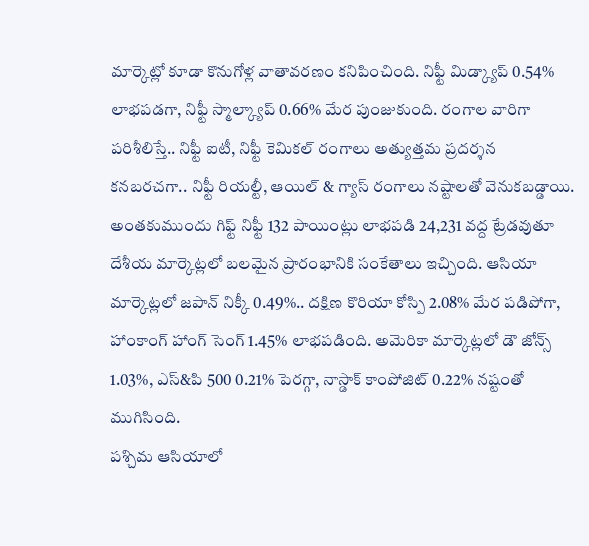మార్కెట్లో కూడా కొనుగోళ్ల వాతావరణం కనిపించింది. నిఫ్టీ మిడ్క్యాప్ 0.54% లాభపడగా, నిఫ్టీ స్మాల్క్యాప్ 0.66% మేర పుంజుకుంది. రంగాల వారిగా పరిశీలిస్తే.. నిఫ్టీ ఐటీ, నిఫ్టీ కెమికల్ రంగాలు అత్యుత్తమ ప్రదర్శన కనబరచగా.. నిఫ్టీ రియల్టీ, ఆయిల్ & గ్యాస్ రంగాలు నష్టాలతో వెనుకబడ్డాయి. అంతకుముందు గిఫ్ట్ నిఫ్టీ 132 పాయింట్లు లాభపడి 24,231 వద్ద ట్రేడవుతూ దేశీయ మార్కెట్లలో బలమైన ప్రారంభానికి సంకేతాలు ఇచ్చింది. ఆసియా మార్కెట్లలో జపాన్ నిక్కీ 0.49%.. దక్షిణ కొరియా కోస్పి 2.08% మేర పడిపోగా, హాంకాంగ్ హాంగ్ సెంగ్ 1.45% లాభపడింది. అమెరికా మార్కెట్లలో డౌ జోన్స్ 1.03%, ఎస్&పి 500 0.21% పెరగ్గా, నాస్డాక్ కాంపోజిట్ 0.22% నష్టంతో ముగిసింది.
పశ్చిమ ఆసియాలో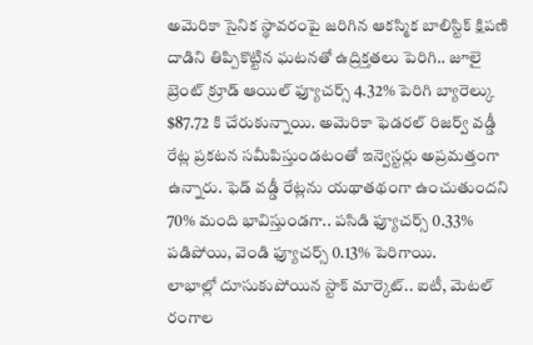అమెరికా సైనిక స్థావరంపై జరిగిన ఆకస్మిక బాలిస్టిక్ క్షిపణి దాడిని తిప్పికొట్టిన ఘటనతో ఉద్రిక్తతలు పెరిగి.. జూలై బ్రెంట్ క్రూడ్ ఆయిల్ ఫ్యూచర్స్ 4.32% పెరిగి బ్యారెల్కు $87.72 కి చేరుకున్నాయి. అమెరికా ఫెడరల్ రిజర్వ్ వడ్డీ రేట్ల ప్రకటన సమీపిస్తుండటంతో ఇన్వెస్టర్లు అప్రమత్తంగా ఉన్నారు. ఫెడ్ వడ్డీ రేట్లను యథాతథంగా ఉంచుతుందని 70% మంది భావిస్తుండగా.. పసిడి ఫ్యూచర్స్ 0.33% పడిపోయి, వెండి ఫ్యూచర్స్ 0.13% పెరిగాయి.
లాభాల్లో దూసుకుపోయిన స్టాక్ మార్కెట్.. ఐటీ, మెటల్ రంగాల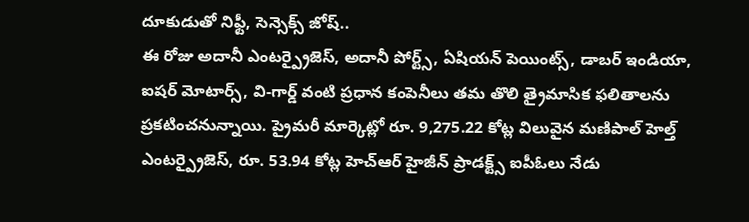దూకుడుతో నిఫ్టీ, సెన్సెక్స్ జోష్..
ఈ రోజు అదానీ ఎంటర్ప్రైజెస్, అదానీ పోర్ట్స్, ఏషియన్ పెయింట్స్, డాబర్ ఇండియా, ఐషర్ మోటార్స్, వి-గార్డ్ వంటి ప్రధాన కంపెనీలు తమ తొలి త్రైమాసిక ఫలితాలను ప్రకటించనున్నాయి. ప్రైమరీ మార్కెట్లో రూ. 9,275.22 కోట్ల విలువైన మణిపాల్ హెల్త్ ఎంటర్ప్రైజెస్, రూ. 53.94 కోట్ల హెచ్ఆర్ హైజీన్ ప్రాడక్ట్స్ ఐపీఓలు నేడు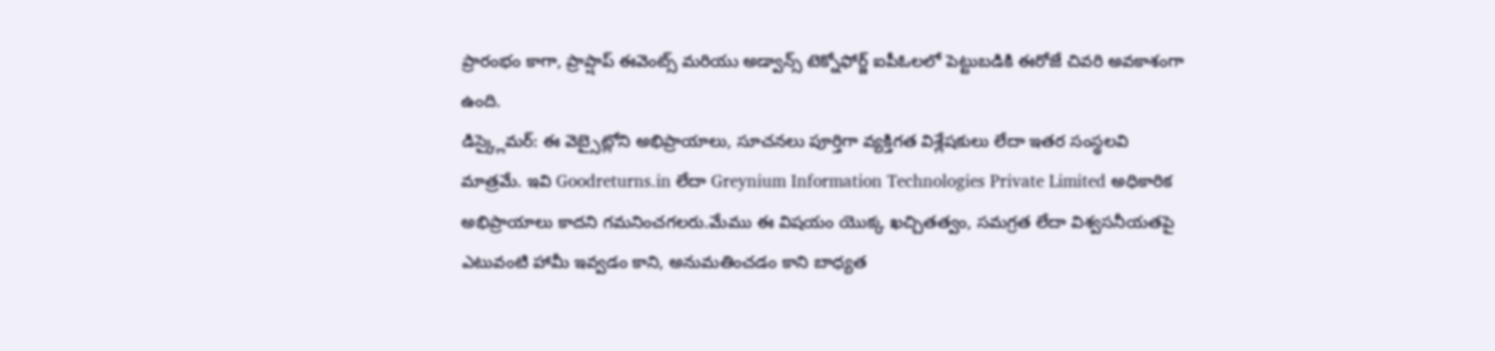ప్రారంభం కాగా, ప్రాప్షాప్ ఈవెంట్స్ మరియు అడ్వాన్స్ టెక్నోఫోర్జ్ ఐపీఓలలో పెట్టుబడికి ఈరోజే చివరి అవకాశంగా ఉంది.
డిస్క్లైమర్: ఈ వెబ్సైట్లోని అభిప్రాయాలు, సూచనలు పూర్తిగా వ్యక్తిగత విశ్లేషకులు లేదా ఇతర సంస్థలవి మాత్రమే. ఇవి Goodreturns.in లేదా Greynium Information Technologies Private Limited అధికారిక అభిప్రాయాలు కాదని గమనించగలరు.మేము ఈ విషయం యొక్క ఖచ్చితత్వం, సమగ్రత లేదా విశ్వసనీయతపై ఎటువంటి హామీ ఇవ్వడం కాని, అనుమతించడం కాని బాధ్యత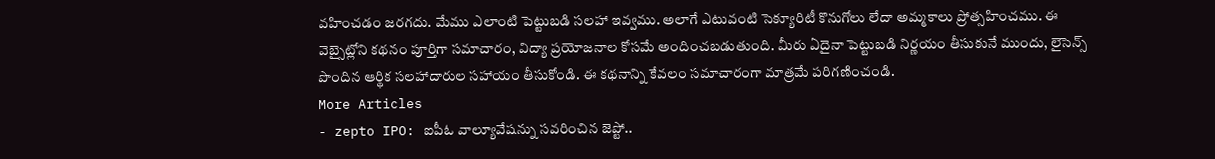వహించడం జరగదు. మేము ఎలాంటి పెట్టుబడి సలహా ఇవ్వము. అలాగే ఎటువంటి సెక్యూరిటీ కొనుగోలు లేదా అమ్మకాలు ప్రోత్సహించము. ఈ వెబ్సైట్లోని కథనం పూర్తిగా సమాచారం, విద్యా ప్రయోజనాల కోసమే అందించబడుతుంది. మీరు ఏదైనా పెట్టుబడి నిర్ణయం తీసుకునే ముందు, లైసెన్స్ పొందిన ఆర్థిక సలహాదారుల సహాయం తీసుకోండి. ఈ కథనాన్ని కేవలం సమాచారంగా మాత్రమే పరిగణించండి.
More Articles
- zepto IPO: ఐపీఓ వాల్యూవేషన్ను సవరించిన జెప్టో..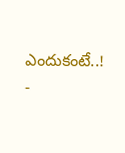ఎందుకంటే..!
-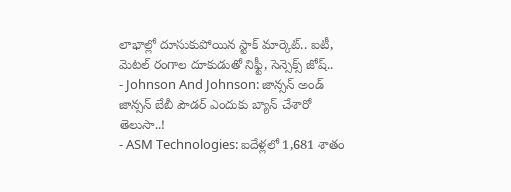లాభాల్లో దూసుకుపోయిన స్టాక్ మార్కెట్.. ఐటీ, మెటల్ రంగాల దూకుడుతో నిఫ్టీ, సెన్సెక్స్ జోష్..
- Johnson And Johnson: జాన్సన్ అండ్ జాన్సన్ బేబీ పౌడర్ ఎందుకు బ్యాన్ చేశారో తెలుసా..!
- ASM Technologies: ఐదేళ్లలో 1,681 శాతం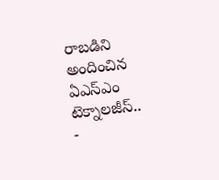రాబడిని అందించిన ఏఎస్ఎం టెక్నాలజీస్..
-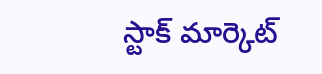స్టాక్ మార్కెట్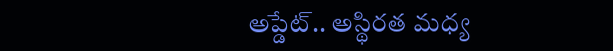అప్డేట్.. అస్థిరత మధ్య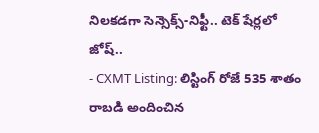నిలకడగా సెన్సెక్స్-నిఫ్టీ.. టెక్ షేర్లలో జోష్..
- CXMT Listing: లిస్టింగ్ రోజే 535 శాతం రాబడి అందించిన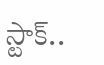స్టాక్..